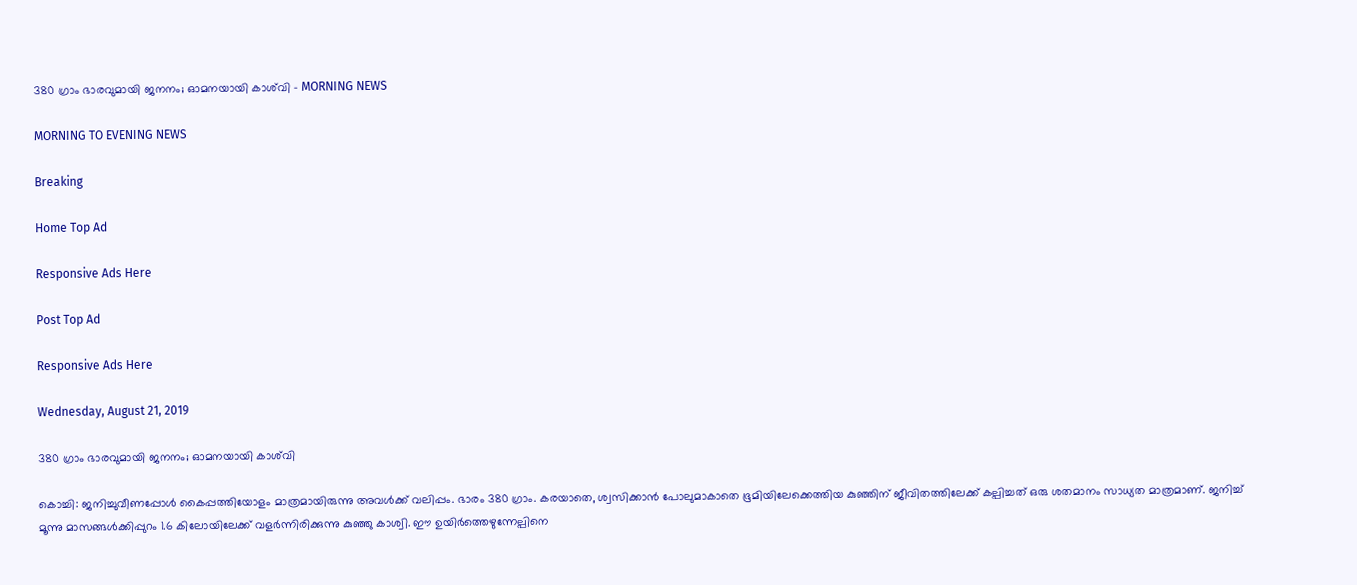380 ഗ്രാം ഭാരവുമായി ജനനം; ഓമനയായി കാശ്‍വി - MORNING NEWS

MORNING TO EVENING NEWS

Breaking

Home Top Ad

Responsive Ads Here

Post Top Ad

Responsive Ads Here

Wednesday, August 21, 2019

380 ഗ്രാം ഭാരവുമായി ജനനം; ഓമനയായി കാശ്‍വി

കൊച്ചി: ജനിച്ചുവീണപ്പോൾ കൈപ്പത്തിയോളം മാത്രമായിരുന്നു അവൾക്ക് വലിപ്പം. ഭാരം 380 ഗ്രാം. കരയാതെ, ശ്വസിക്കാൻ പോലുമാകാതെ ഭൂമിയിലേക്കെത്തിയ കുഞ്ഞിന് ജീവിതത്തിലേക്ക് കല്പിച്ചത് ഒരു ശതമാനം സാധ്യത മാത്രമാണ്. ജനിച്ച് മൂന്നു മാസങ്ങൾക്കിപ്പുറം 1.6 കിലോയിലേക്ക് വളർന്നിരിക്കുന്നു കുഞ്ഞു കാശ്വി. ഈ ഉയിർത്തെഴുന്നേല്പിനെ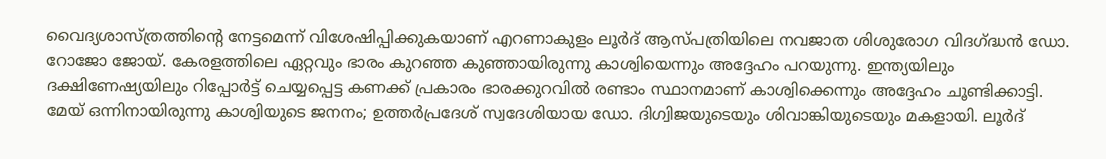വൈദ്യശാസ്ത്രത്തിന്റെ നേട്ടമെന്ന് വിശേഷിപ്പിക്കുകയാണ് എറണാകുളം ലൂർദ് ആസ്പത്രിയിലെ നവജാത ശിശുരോഗ വിദഗ്ദ്ധൻ ഡോ. റോജോ ജോയ്. കേരളത്തിലെ ഏറ്റവും ഭാരം കുറഞ്ഞ കുഞ്ഞായിരുന്നു കാശ്വിയെന്നും അദ്ദേഹം പറയുന്നു. ഇന്ത്യയിലും ദക്ഷിണേഷ്യയിലും റിപ്പോർട്ട് ചെയ്യപ്പെട്ട കണക്ക് പ്രകാരം ഭാരക്കുറവിൽ രണ്ടാം സ്ഥാനമാണ് കാശ്വിക്കെന്നും അദ്ദേഹം ചൂണ്ടിക്കാട്ടി. മേയ് ഒന്നിനായിരുന്നു കാശ്വിയുടെ ജനനം; ഉത്തർപ്രദേശ് സ്വദേശിയായ ഡോ. ദിഗ്വിജയുടെയും ശിവാങ്കിയുടെയും മകളായി. ലൂർദ്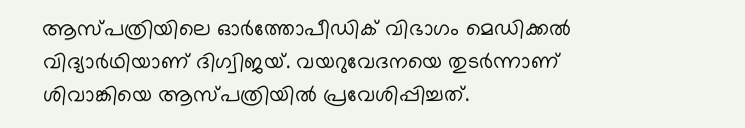ആസ്പത്രിയിലെ ഓർത്തോപീഡിക് വിഭാഗം മെഡിക്കൽ വിദ്യാർഥിയാണ് ദിഗ്വിജയ്. വയറുവേദനയെ തുടർന്നാണ് ശിവാങ്കിയെ ആസ്പത്രിയിൽ പ്രവേശിപ്പിച്ചത്.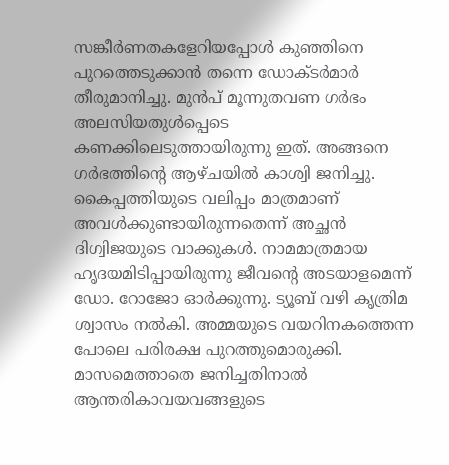സങ്കീർണതകളേറിയപ്പോൾ കുഞ്ഞിനെ പുറത്തെടുക്കാൻ തന്നെ ഡോക്ടർമാർ തീരുമാനിച്ചു. മുൻപ് മൂന്നുതവണ ഗർഭം അലസിയതുൾപ്പെടെ കണക്കിലെടുത്തായിരുന്നു ഇത്. അങ്ങനെ ഗർഭത്തിന്റെ ആഴ്ചയിൽ കാശ്വി ജനിച്ചു. കൈപ്പത്തിയുടെ വലിപ്പം മാത്രമാണ് അവൾക്കുണ്ടായിരുന്നതെന്ന് അച്ഛൻ ദിഗ്വിജയുടെ വാക്കുകൾ. നാമമാത്രമായ ഹൃദയമിടിപ്പായിരുന്നു ജീവന്റെ അടയാളമെന്ന് ഡോ. റോജോ ഓർക്കുന്നു. ട്യൂബ് വഴി കൃത്രിമ ശ്വാസം നൽകി. അമ്മയുടെ വയറിനകത്തെന്ന പോലെ പരിരക്ഷ പുറത്തുമൊരുക്കി. മാസമെത്താതെ ജനിച്ചതിനാൽ ആന്തരികാവയവങ്ങളുടെ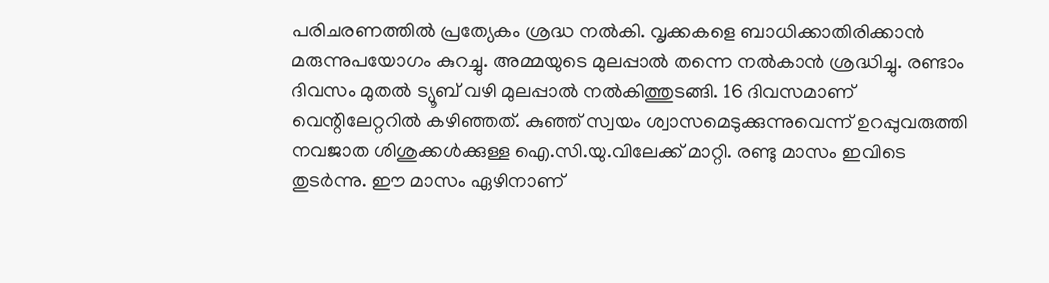പരിചരണത്തിൽ പ്രത്യേകം ശ്രദ്ധ നൽകി. വൃക്കകളെ ബാധിക്കാതിരിക്കാൻ മരുന്നുപയോഗം കുറച്ചു. അമ്മയുടെ മുലപ്പാൽ തന്നെ നൽകാൻ ശ്രദ്ധിച്ചു. രണ്ടാം ദിവസം മുതൽ ട്യൂബ് വഴി മുലപ്പാൽ നൽകിത്തുടങ്ങി. 16 ദിവസമാണ് വെന്റിലേറ്ററിൽ കഴിഞ്ഞത്. കുഞ്ഞ് സ്വയം ശ്വാസമെടുക്കുന്നുവെന്ന് ഉറപ്പുവരുത്തി നവജാത ശിശുക്കൾക്കുള്ള ഐ.സി.യു.വിലേക്ക് മാറ്റി. രണ്ടു മാസം ഇവിടെ തുടർന്നു. ഈ മാസം ഏഴിനാണ്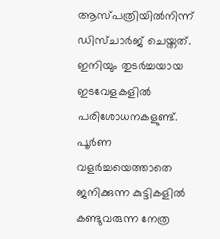ആസ്പത്രിയിൽനിന്ന് ഡിസ്ചാർജ് ചെയ്തത്. ഇനിയും തുടർച്ചയായ ഇടവേളകളിൽ പരിശോധനകളുണ്ട്. പൂർണ വളർച്ചയെത്താതെ ജനിക്കുന്ന കുട്ടികളിൽ കണ്ടുവരുന്ന നേത്ര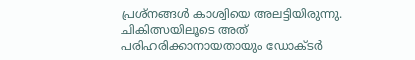പ്രശ്നങ്ങൾ കാശ്വിയെ അലട്ടിയിരുന്നു. ചികിത്സയിലൂടെ അത് പരിഹരിക്കാനായതായും ഡോക്ടർ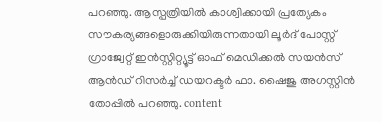പറഞ്ഞു. ആസ്പത്രിയിൽ കാശ്വിക്കായി പ്രത്യേകം സൗകര്യങ്ങളൊരുക്കിയിരുന്നതായി ലൂർദ് പോസ്റ്റ് ഗ്രാജ്വേറ്റ് ഇൻസ്റ്റിറ്റ്യൂട്ട് ഓഫ് മെഡിക്കൽ സയൻസ് ആൻഡ് റിസർച്ച് ഡയറക്ടർ ഫാ. ഷൈജു അഗസ്റ്റിൻ തോപ്പിൽ പറഞ്ഞു. content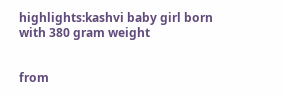highlights:kashvi baby girl born with 380 gram weight


from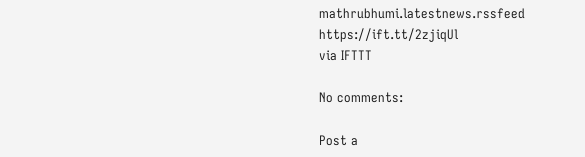mathrubhumi.latestnews.rssfeed https://ift.tt/2zjiqUl
via IFTTT

No comments:

Post a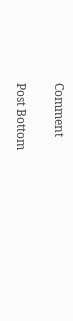Comment

Post Bottom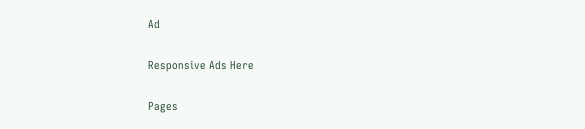Ad

Responsive Ads Here

Pages